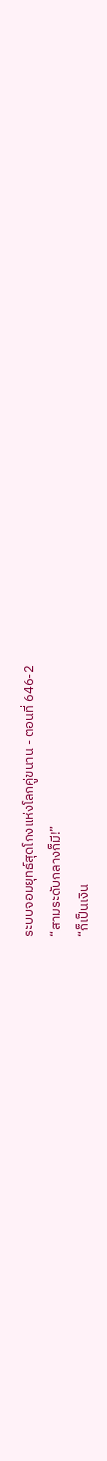ระบบจอมยุทธ์สุดโกงแห่งโลกคู่ขนาน - ตอนที่ 646-2
“สามระดับกลางก็มี!”
“ก็เป็นเงิน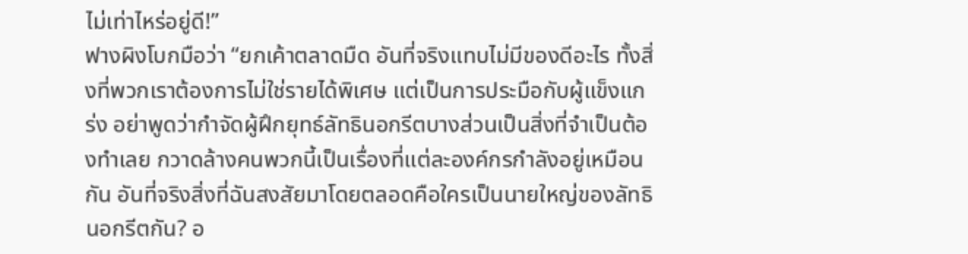ไม่เท่าไหร่อยู่ดี!”
ฟางผิงโบกมือว่า “ยกเค้าตลาดมืด อันที่จริงแทบไม่มีของดีอะไร ทั้งสิ่งที่พวกเราต้องการไม่ใช่รายได้พิเศษ แต่เป็นการประมือกับผู้แข็งแกร่ง อย่าพูดว่ากำจัดผู้ฝึกยุทธ์ลัทธินอกรีตบางส่วนเป็นสิ่งที่จำเป็นต้องทำเลย กวาดล้างคนพวกนี้เป็นเรื่องที่แต่ละองค์กรกำลังอยู่เหมือนกัน อันที่จริงสิ่งที่ฉันสงสัยมาโดยตลอดคือใครเป็นนายใหญ่ของลัทธินอกรีตกัน? อ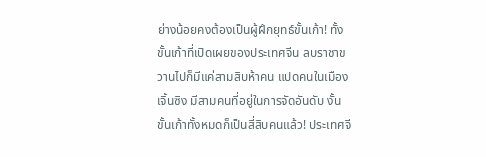ย่างน้อยคงต้องเป็นผู้ฝึกยุทธ์ขั้นเก้า! ทั้งขั้นเก้าที่เปิดเผยของประเทศจีน ลบราชาขวานไปก็มีแค่สามสิบห้าคน แปดคนในเมืองเจิ้นซิง มีสามคนที่อยู่ในการจัดอันดับ งั้นขั้นเก้าทั้งหมดก็เป็นสี่สิบคนแล้ว! ประเทศจี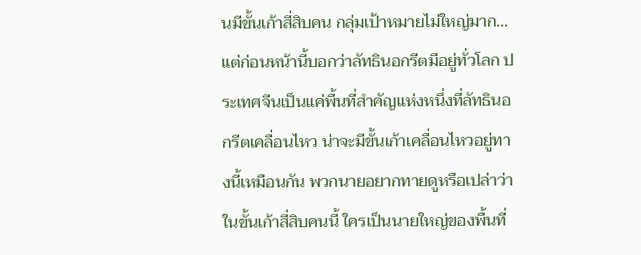นมีขั้นเก้าสี่สิบคน กลุ่มเป้าหมายไม่ใหญ่มาก...แต่ก่อนหน้านี้บอกว่าลัทธินอกรีตมีอยู่ทั่วโลก ประเทศจีนเป็นแค่พื้นที่สำคัญแห่งหนึ่งที่ลัทธินอกรีตเคลื่อนไหว น่าจะมีขั้นเก้าเคลื่อนไหวอยู่ทางนี้เหมือนกัน พวกนายอยากทายดูหรือเปล่าว่าในขั้นเก้าสี่สิบคนนี้ ใครเป็นนายใหญ่ของพื้นที่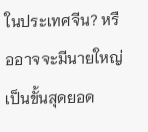ในประเทศจีน? หรืออาจจะมีนายใหญ่เป็นขั้นสุดยอด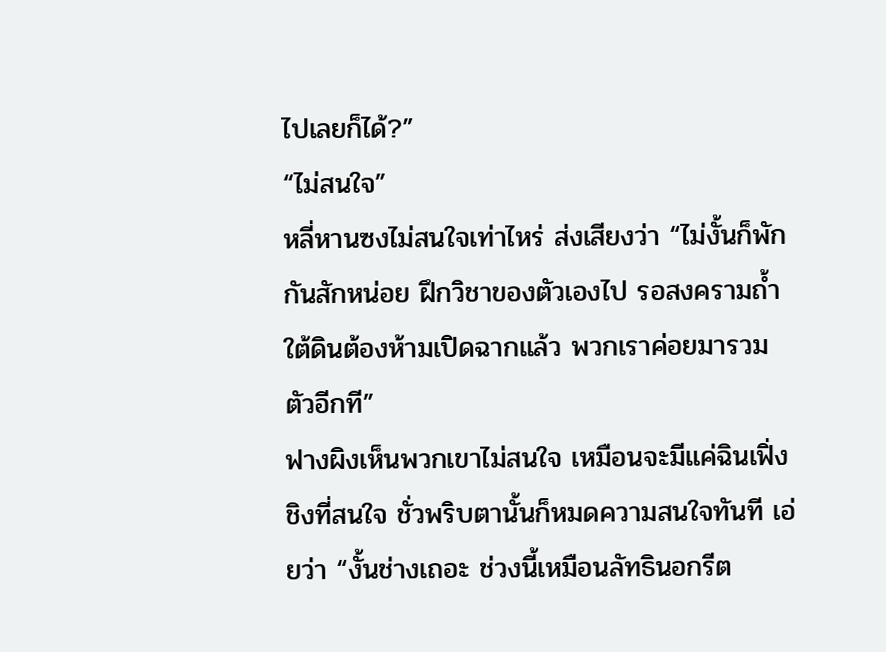ไปเลยก็ได้?”
“ไม่สนใจ”
หลี่หานซงไม่สนใจเท่าไหร่ ส่งเสียงว่า “ไม่งั้นก็พักกันสักหน่อย ฝึกวิชาของตัวเองไป รอสงครามถ้ำใต้ดินต้องห้ามเปิดฉากแล้ว พวกเราค่อยมารวมตัวอีกที”
ฟางผิงเห็นพวกเขาไม่สนใจ เหมือนจะมีแค่ฉินเฟิ่งชิงที่สนใจ ชั่วพริบตานั้นก็หมดความสนใจทันที เอ่ยว่า “งั้นช่างเถอะ ช่วงนี้เหมือนลัทธินอกรีต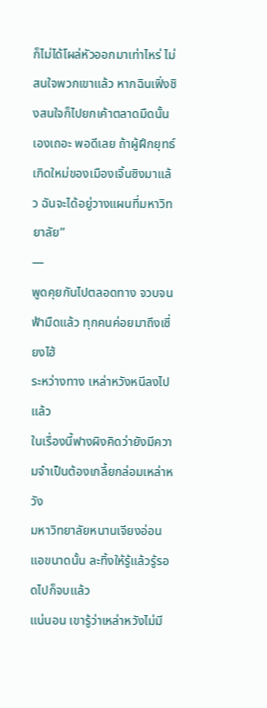ก็ไม่ได้โผล่หัวออกมาเท่าไหร่ ไม่สนใจพวกเขาแล้ว หากฉินเฟิ่งชิงสนใจก็ไปยกเค้าตลาดมืดนั้นเองเถอะ พอดีเลย ถ้าผู้ฝึกยุทธ์เกิดใหม่ของเมืองเจิ้นซิงมาแล้ว ฉันจะได้อยู่วางแผนที่มหาวิทยาลัย”
—
พูดคุยกันไปตลอดทาง จวบจนฟ้ามืดแล้ว ทุกคนค่อยมาถึงเซี่ยงไฮ้
ระหว่างทาง เหล่าหวังหนีลงไปแล้ว
ในเรื่องนี้ฟางผิงคิดว่ายังมีความจำเป็นต้องเกลี้ยกล่อมเหล่าหวัง
มหาวิทยาลัยหนานเจียงอ่อนแอขนาดนั้น ละทิ้งให้รู้แล้วรู้รอดไปก็จบแล้ว
แน่นอน เขารู้ว่าเหล่าหวังไม่มี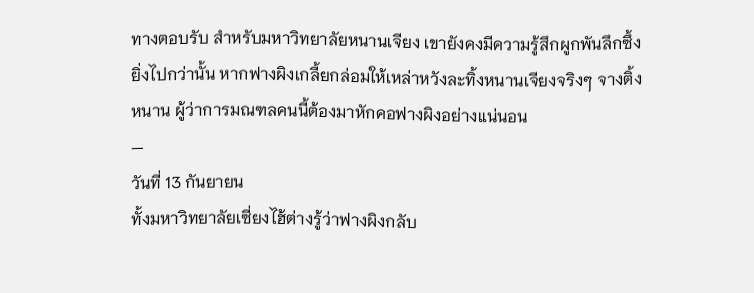ทางตอบรับ สำหรับมหาวิทยาลัยหนานเจียง เขายังคงมีความรู้สึกผูกพันลึกซึ้ง
ยิ่งไปกว่านั้น หากฟางผิงเกลี้ยกล่อมให้เหล่าหวังละทิ้งหนานเจียงจริงๆ จางติ้งหนาน ผู้ว่าการมณฑลคนนี้ต้องมาหักคอฟางผิงอย่างแน่นอน
—
วันที่ 13 กันยายน
ทั้งมหาวิทยาลัยเซี่ยงไฮ้ต่างรู้ว่าฟางผิงกลับ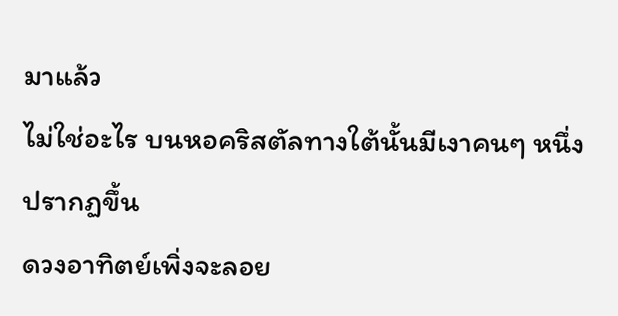มาแล้ว
ไม่ใช่อะไร บนหอคริสตัลทางใต้นั้นมีเงาคนๆ หนึ่งปรากฏขึ้น
ดวงอาทิตย์เพิ่งจะลอย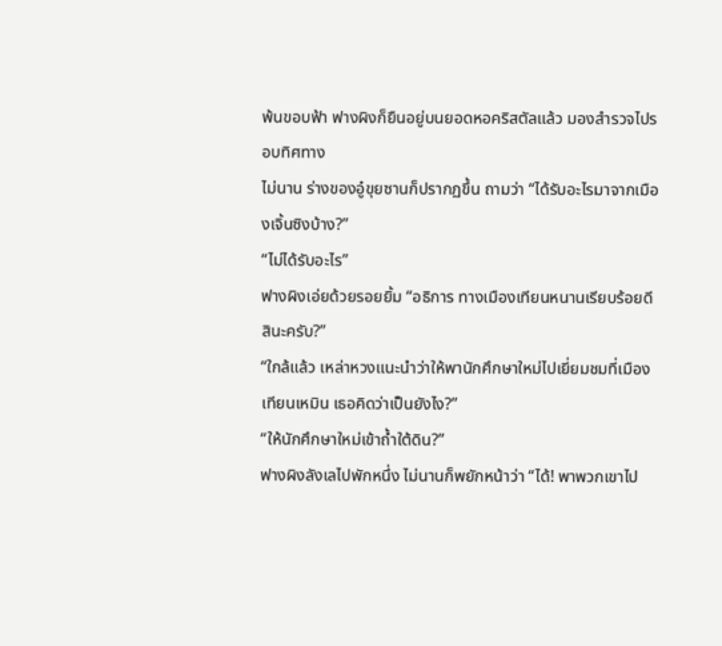พ้นขอบฟ้า ฟางผิงก็ยืนอยู่บนยอดหอคริสตัลแล้ว มองสำรวจไปรอบทิศทาง
ไม่นาน ร่างของอู๋ขุยซานก็ปรากฏขึ้น ถามว่า “ได้รับอะไรมาจากเมืองเจิ้นซิงบ้าง?”
“ไม่ได้รับอะไร”
ฟางผิงเอ่ยด้วยรอยยิ้ม “อธิการ ทางเมืองเทียนหนานเรียบร้อยดีสินะครับ?”
“ใกล้แล้ว เหล่าหวงแนะนำว่าให้พานักศึกษาใหม่ไปเยี่ยมชมที่เมืองเทียนเหมิน เธอคิดว่าเป็นยังไง?”
“ให้นักศึกษาใหม่เข้าถ้ำใต้ดิน?”
ฟางผิงลังเลไปพักหนึ่ง ไม่นานก็พยักหน้าว่า “ได้! พาพวกเขาไป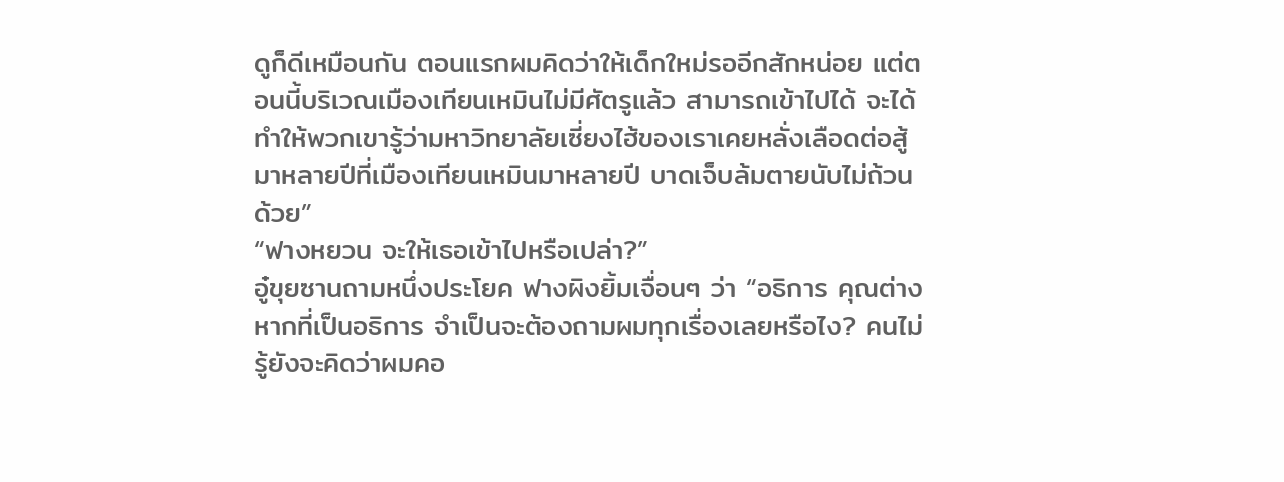ดูก็ดีเหมือนกัน ตอนแรกผมคิดว่าให้เด็กใหม่รออีกสักหน่อย แต่ตอนนี้บริเวณเมืองเทียนเหมินไม่มีศัตรูแล้ว สามารถเข้าไปได้ จะได้ทำให้พวกเขารู้ว่ามหาวิทยาลัยเซี่ยงไฮ้ของเราเคยหลั่งเลือดต่อสู้มาหลายปีที่เมืองเทียนเหมินมาหลายปี บาดเจ็บล้มตายนับไม่ถ้วนด้วย”
“ฟางหยวน จะให้เธอเข้าไปหรือเปล่า?”
อู๋ขุยซานถามหนึ่งประโยค ฟางผิงยิ้มเจื่อนๆ ว่า “อธิการ คุณต่างหากที่เป็นอธิการ จำเป็นจะต้องถามผมทุกเรื่องเลยหรือไง? คนไม่รู้ยังจะคิดว่าผมคอ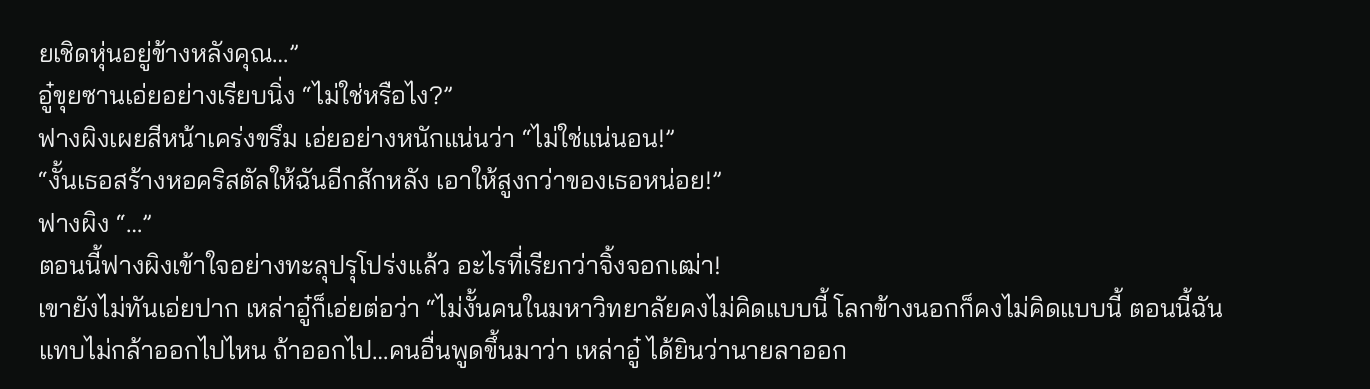ยเชิดหุ่นอยู่ข้างหลังคุณ…”
อู๋ขุยซานเอ่ยอย่างเรียบนิ่ง “ไม่ใช่หรือไง?”
ฟางผิงเผยสีหน้าเคร่งขรึม เอ่ยอย่างหนักแน่นว่า “ไม่ใช่แน่นอน!”
“งั้นเธอสร้างหอคริสตัลให้ฉันอีกสักหลัง เอาให้สูงกว่าของเธอหน่อย!”
ฟางผิง “…”
ตอนนี้ฟางผิงเข้าใจอย่างทะลุปรุโปร่งแล้ว อะไรที่เรียกว่าจิ้งจอกเฒ่า!
เขายังไม่ทันเอ่ยปาก เหล่าอู๋ก็เอ่ยต่อว่า “ไม่งั้นคนในมหาวิทยาลัยคงไม่คิดแบบนี้ โลกข้างนอกก็คงไม่คิดแบบนี้ ตอนนี้ฉันแทบไม่กล้าออกไปไหน ถ้าออกไป…คนอื่นพูดขึ้นมาว่า เหล่าอู๋ ได้ยินว่านายลาออก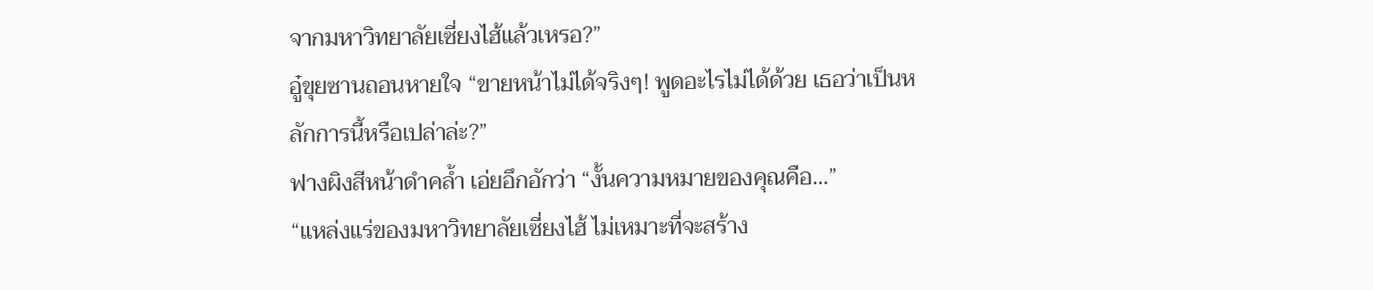จากมหาวิทยาลัยเซี่ยงไฮ้แล้วเหรอ?”
อู๋ขุยซานถอนหายใจ “ขายหน้าไม่ได้จริงๆ! พูดอะไรไม่ได้ด้วย เธอว่าเป็นหลักการนี้หรือเปล่าล่ะ?”
ฟางผิงสีหน้าดำคล้ำ เอ่ยอึกอักว่า “งั้นความหมายของคุณคือ…”
“แหล่งแร่ของมหาวิทยาลัยเซี่ยงไฮ้ ไม่เหมาะที่จะสร้าง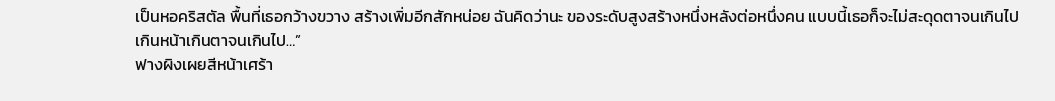เป็นหอคริสตัล พื้นที่เธอกว้างขวาง สร้างเพิ่มอีกสักหน่อย ฉันคิดว่านะ ของระดับสูงสร้างหนึ่งหลังต่อหนึ่งคน แบบนี้เธอก็จะไม่สะดุดตาจนเกินไป เกินหน้าเกินตาจนเกินไป…”
ฟางผิงเผยสีหน้าเศร้า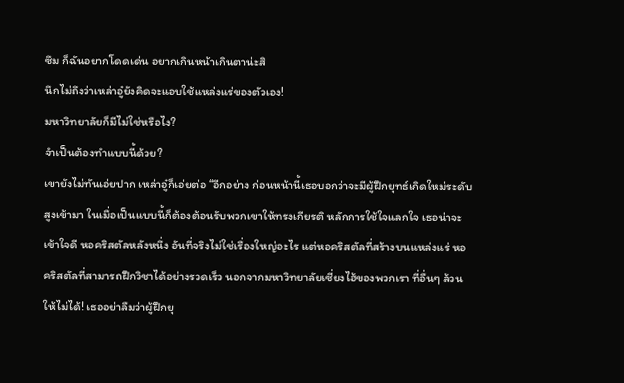ซึม ก็ฉันอยากโดดเด่น อยากเกินหน้าเกินตาน่ะสิ
นึกไม่ถึงว่าเหล่าอู๋ยังคิดจะแอบใช้แหล่งแร่ของตัวเอง!
มหาวิทยาลัยก็มีไม่ใช่หรือไง?
จำเป็นต้องทำแบบนี้ด้วย?
เขายังไม่ทันเอ่ยปาก เหล่าอู๋ก็เอ่ยต่อ “อีกอย่าง ก่อนหน้านี้เธอบอกว่าจะมีผู้ฝึกยุทธ์เกิดใหม่ระดับสูงเข้ามา ในเมื่อเป็นแบบนี้ก็ต้องต้อนรับพวกเขาให้ทรงเกียรติ หลักการใช้ใจแลกใจ เธอน่าจะเข้าใจดี หอคริสตัลหลังหนึ่ง อันที่จริงไม่ใช่เรื่องใหญ่อะไร แต่หอคริสตัลที่สร้างบนแหล่งแร่ หอคริสตัลที่สามารถฝึกวิชาได้อย่างรวดเร็ว นอกจากมหาวิทยาลัยเซี่ยงไฮ้ของพวกเรา ที่อื่นๆ ล้วนให้ไม่ได้! เธออย่าลืมว่าผู้ฝึกยุ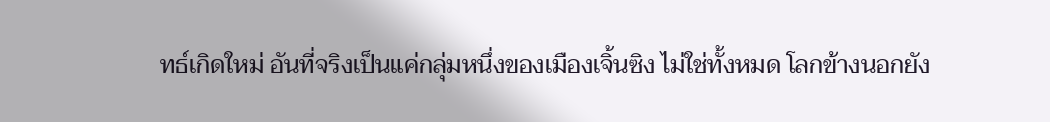ทธ์เกิดใหม่ อันที่จริงเป็นแค่กลุ่มหนึ่งของเมืองเจิ้นซิง ไม่ใช่ทั้งหมด โลกข้างนอกยัง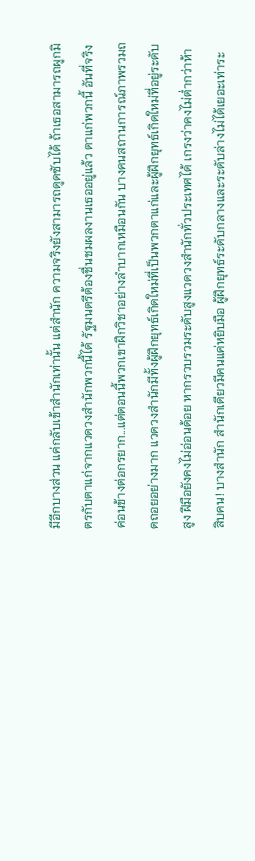มีอีกบางส่วน แค่กลับเข้าสำนักเท่านั้น แต่สำนัก ความจริงยังสามารถดูดซับได้ ถ้าเธอสามารถผูกมิตรกับตาแก่จากแวดวงสำนักพวกนี้ได้ รัฐมนตรีต้องชื่นชมผลงานเธออยู่แล้ว ตาแก่พวกนี้ อันที่จริงค่อนข้างต่อกรยาก...แต่ตอนนี้พวกเขาฝึกวิชาอย่างลำบากเหมือนกัน บางคนสถานการณ์ภาพรวมถดถอยอย่างมาก แวดวงสำนักมีทั้งผู้ฝึกยุทธ์เกิดใหม่ที่เป็นพวกตาแก่และผู้ฝึกยุทธ์เกิดใหม่ที่อยู่ระดับสูง ฝีมือยังคงไม่อ่อนด้อย หากรวบรวมระดับสูงแวดวงสำนักทั่วประเทศได้ เกรงว่าคงไม่ต่ำกว่าห้าสิบคน! บางสำนัก สำนักเดียวมีคนแค่หยิบมือ ผู้ฝึกยุทธ์ระดับกลางและระดับล่างไม่ได้เยอะเท่าระ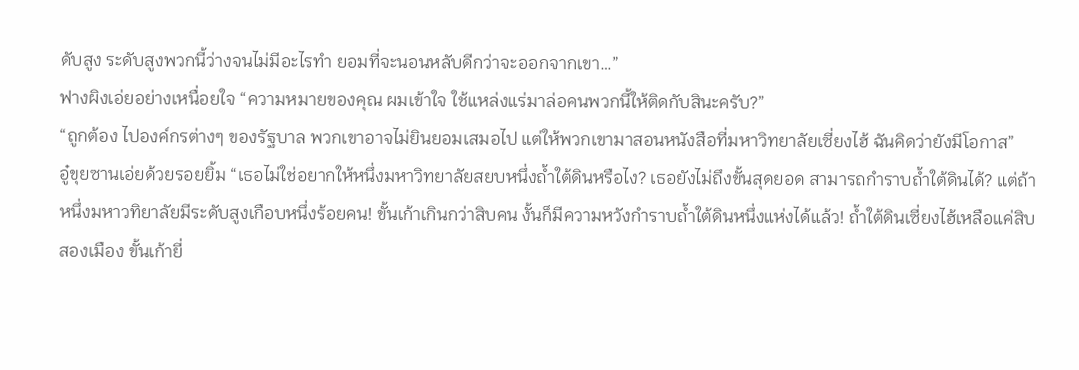ดับสูง ระดับสูงพวกนี้ว่างจนไม่มีอะไรทำ ยอมที่จะนอนหลับดีกว่าจะออกจากเขา…”
ฟางผิงเอ่ยอย่างเหนื่อยใจ “ความหมายของคุณ ผมเข้าใจ ใช้แหล่งแร่มาล่อคนพวกนี้ให้ติดกับสินะครับ?”
“ถูกต้อง ไปองค์กรต่างๆ ของรัฐบาล พวกเขาอาจไม่ยินยอมเสมอไป แต่ให้พวกเขามาสอนหนังสือที่มหาวิทยาลัยเซี่ยงไฮ้ ฉันคิดว่ายังมีโอกาส”
อู๋ขุยซานเอ่ยด้วยรอยยิ้ม “เธอไม่ใช่อยากให้หนึ่งมหาวิทยาลัยสยบหนึ่งถ้ำใต้ดินหรือไง? เธอยังไม่ถึงขั้นสุดยอด สามารถกำราบถ้ำใต้ดินได้? แต่ถ้าหนึ่งมหาวทิยาลัยมีระดับสูงเกือบหนึ่งร้อยคน! ขั้นเก้าเกินกว่าสิบคน งั้นก็มีความหวังกำราบถ้ำใต้ดินหนึ่งแห่งได้แล้ว! ถ้ำใต้ดินเซี่ยงไฮ้เหลือแค่สิบสองเมือง ขั้นเก้ายี่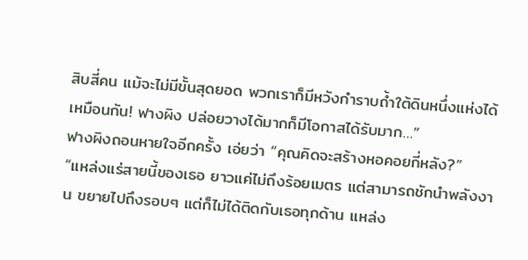สิบสี่คน แม้จะไม่มีขั้นสุดยอด พวกเราก็มีหวังกำราบถ้ำใต้ดินหนึ่งแห่งได้เหมือนกัน! ฟางผิง ปล่อยวางได้มากก็มีโอกาสได้รับมาก…”
ฟางผิงถอนหายใจอีกครั้ง เอ่ยว่า “คุณคิดจะสร้างหอคอยกี่หลัง?”
“แหล่งแร่สายนี้ของเธอ ยาวแค่ไม่ถึงร้อยเมตร แต่สามารถชักนำพลังงาน ขยายไปถึงรอบๆ แต่ก็ไม่ได้ติดกับเธอทุกด้าน แหล่ง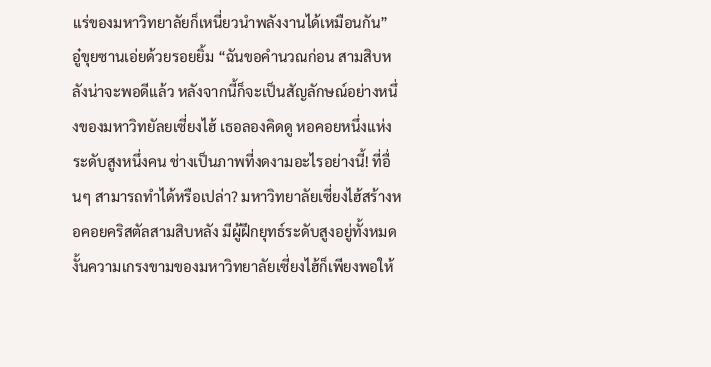แร่ของมหาวิทยาลัยก็เหนี่ยวนำพลังงานได้เหมือนกัน”
อู๋ขุยซานเอ่ยด้วยรอยยิ้ม “ฉันขอคำนวณก่อน สามสิบหลังน่าจะพอดีแล้ว หลังจากนี้ก็จะเป็นสัญลักษณ์อย่างหนึ่งของมหาวิทยัลยเซี่ยงไฮ้ เธอลองคิดดู หอคอยหนึ่งแห่ง ระดับสูงหนึ่งคน ช่างเป็นภาพที่งดงามอะไรอย่างนี้! ที่อื่นๆ สามารถทำได้หรือเปล่า? มหาวิทยาลัยเซี่ยงไฮ้สร้างหอคอยคริสตัลสามสิบหลัง มีผู้ฝึกยุทธ์ระดับสูงอยู่ทั้งหมด งั้นความเกรงขามของมหาวิทยาลัยเซี่ยงไฮ้ก็เพียงพอให้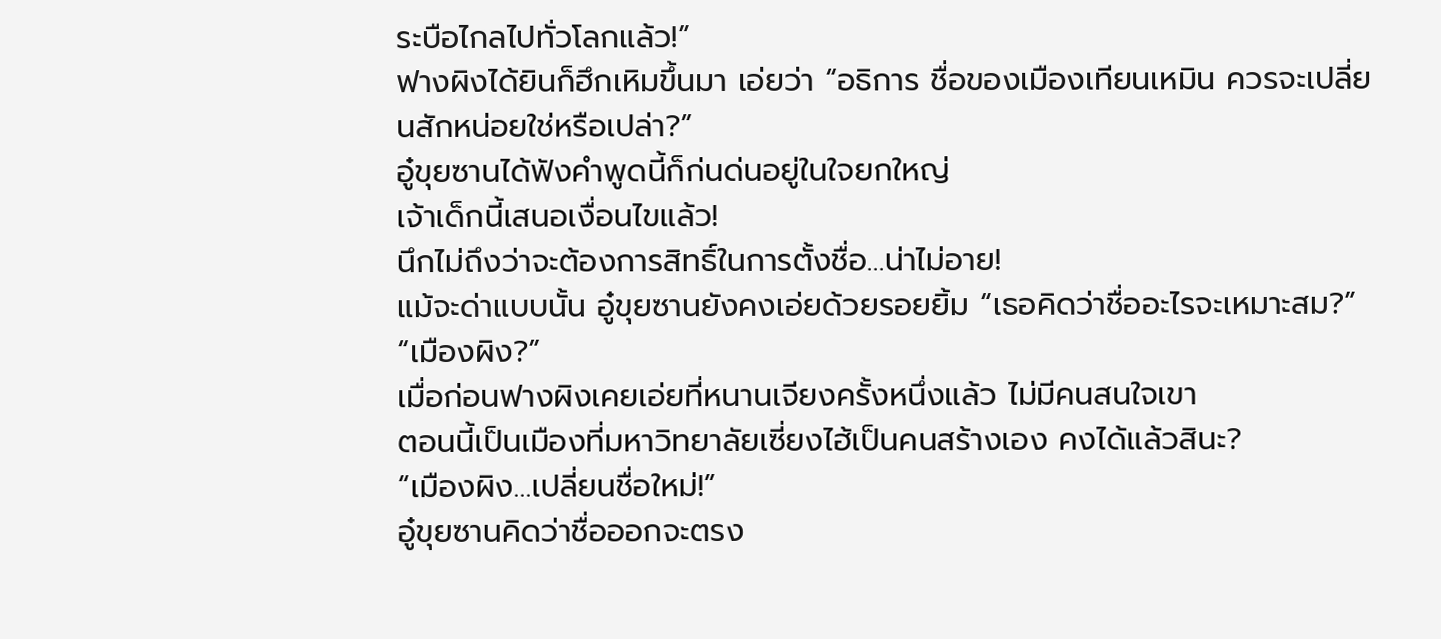ระบือไกลไปทั่วโลกแล้ว!”
ฟางผิงได้ยินก็ฮึกเหิมขึ้นมา เอ่ยว่า “อธิการ ชื่อของเมืองเทียนเหมิน ควรจะเปลี่ยนสักหน่อยใช่หรือเปล่า?”
อู๋ขุยซานได้ฟังคำพูดนี้ก็ก่นด่นอยู่ในใจยกใหญ่
เจ้าเด็กนี้เสนอเงื่อนไขแล้ว!
นึกไม่ถึงว่าจะต้องการสิทธิ์ในการตั้งชื่อ…น่าไม่อาย!
แม้จะด่าแบบนั้น อู๋ขุยซานยังคงเอ่ยด้วยรอยยิ้ม “เธอคิดว่าชื่ออะไรจะเหมาะสม?”
“เมืองผิง?”
เมื่อก่อนฟางผิงเคยเอ่ยที่หนานเจียงครั้งหนึ่งแล้ว ไม่มีคนสนใจเขา
ตอนนี้เป็นเมืองที่มหาวิทยาลัยเซี่ยงไฮ้เป็นคนสร้างเอง คงได้แล้วสินะ?
“เมืองผิง…เปลี่ยนชื่อใหม่!”
อู๋ขุยซานคิดว่าชื่อออกจะตรง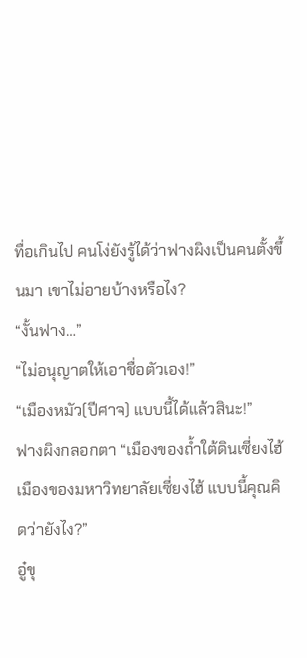ทื่อเกินไป คนโง่ยังรู้ได้ว่าฟางผิงเป็นคนตั้งขึ้นมา เขาไม่อายบ้างหรือไง?
“งั้นฟาง…”
“ไม่อนุญาตให้เอาชื่อตัวเอง!”
“เมืองหมัว(ปีศาจ) แบบนี้ได้แล้วสินะ!”
ฟางผิงกลอกตา “เมืองของถ้ำใต้ดินเซี่ยงไฮ้ เมืองของมหาวิทยาลัยเซี่ยงไฮ้ แบบนี้คุณคิดว่ายังไง?”
อู๋ขุ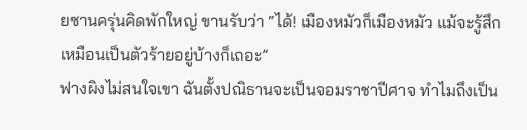ยซานครุ่นคิดพักใหญ่ ขานรับว่า “ได้! เมืองหมัวก็เมืองหมัว แม้จะรู้สึกเหมือนเป็นตัวร้ายอยู่บ้างก็เถอะ”
ฟางผิงไม่สนใจเขา ฉันตั้งปณิธานจะเป็นจอมราชาปีศาจ ทำไมถึงเป็น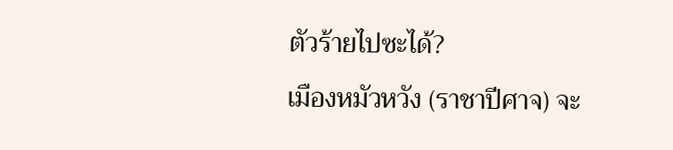ตัวร้ายไปซะได้?
เมืองหมัวหวัง (ราชาปีศาจ) จะ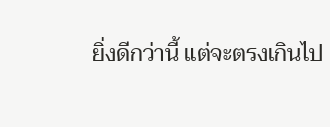ยิ่งดีกว่านี้ แต่จะตรงเกินไป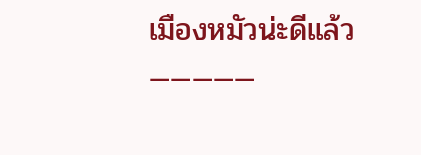เมืองหมัวน่ะดีแล้ว
—————